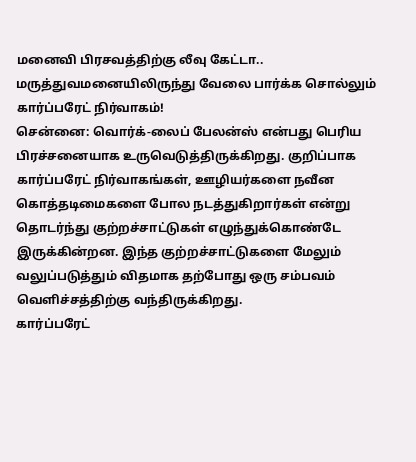மனைவி பிரசவத்திற்கு லீவு கேட்டா.. மருத்துவமனையிலிருந்து வேலை பார்க்க சொல்லும் கார்ப்பரேட் நிர்வாகம்!
சென்னை: வொர்க்-லைப் பேலன்ஸ் என்பது பெரிய பிரச்சனையாக உருவெடுத்திருக்கிறது. குறிப்பாக கார்ப்பரேட் நிர்வாகங்கள், ஊழியர்களை நவீன கொத்தடிமைகளை போல நடத்துகிறார்கள் என்று தொடர்ந்து குற்றச்சாட்டுகள் எழுந்துக்கொண்டே இருக்கின்றன. இந்த குற்றச்சாட்டுகளை மேலும் வலுப்படுத்தும் விதமாக தற்போது ஒரு சம்பவம் வெளிச்சத்திற்கு வந்திருக்கிறது.
கார்ப்பரேட்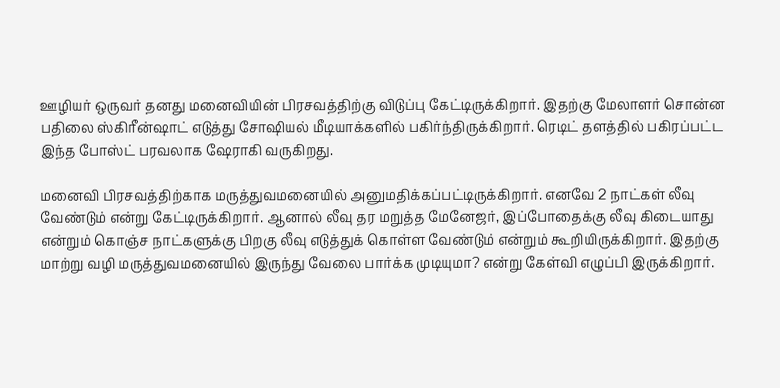ஊழியர் ஒருவர் தனது மனைவியின் பிரசவத்திற்கு விடுப்பு கேட்டிருக்கிறார். இதற்கு மேலாளர் சொன்ன பதிலை ஸ்கிரீன்ஷாட் எடுத்து சோஷியல் மீடியாக்களில் பகிர்ந்திருக்கிறார். ரெடிட் தளத்தில் பகிரப்பட்ட இந்த போஸ்ட் பரவலாக ஷேராகி வருகிறது.

மனைவி பிரசவத்திற்காக மருத்துவமனையில் அனுமதிக்கப்பட்டிருக்கிறார். எனவே 2 நாட்கள் லீவு வேண்டும் என்று கேட்டிருக்கிறார். ஆனால் லீவு தர மறுத்த மேனேஜர், இப்போதைக்கு லீவு கிடையாது என்றும் கொஞ்ச நாட்களுக்கு பிறகு லீவு எடுத்துக் கொள்ள வேண்டும் என்றும் கூறியிருக்கிறார். இதற்கு மாற்று வழி மருத்துவமனையில் இருந்து வேலை பார்க்க முடியுமா? என்று கேள்வி எழுப்பி இருக்கிறார்.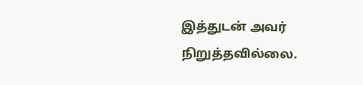இத்துடன் அவர் நிறுத்தவில்லை.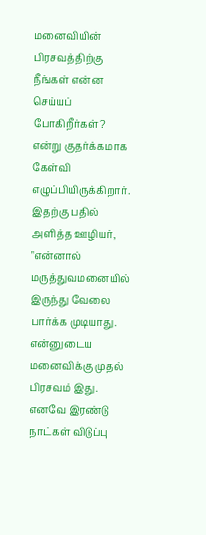மனைவியின் பிரசவத்திற்கு நீங்கள் என்ன செய்யப் போகிறீர்கள்? என்று குதர்க்கமாக கேள்வி எழுப்பியிருக்கிறார்.
இதற்கு பதில் அளித்த ஊழியர், "என்னால் மருத்துவமனையில் இருந்து வேலை பார்க்க முடியாது. என்னுடைய மனைவிக்கு முதல் பிரசவம் இது. எனவே இரண்டு நாட்கள் விடுப்பு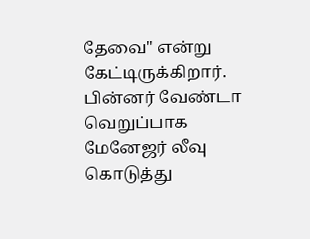தேவை" என்று கேட்டிருக்கிறார்.
பின்னர் வேண்டா வெறுப்பாக மேனேஜர் லீவு கொடுத்து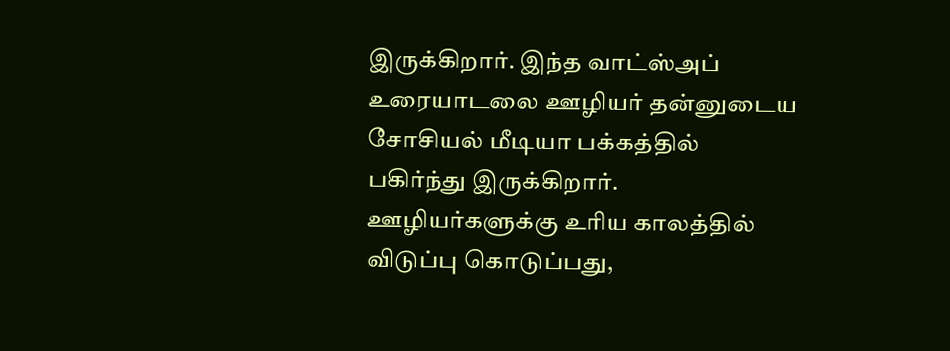இருக்கிறார். இந்த வாட்ஸ்அப் உரையாடலை ஊழியர் தன்னுடைய சோசியல் மீடியா பக்கத்தில் பகிர்ந்து இருக்கிறார்.
ஊழியர்களுக்கு உரிய காலத்தில் விடுப்பு கொடுப்பது,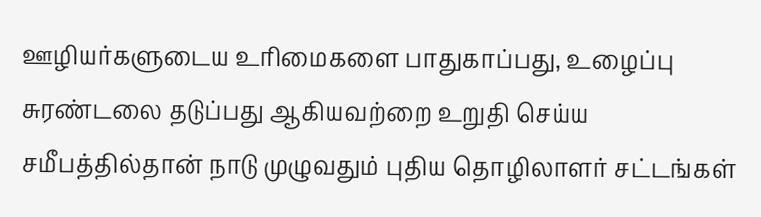ஊழியர்களுடைய உரிமைகளை பாதுகாப்பது, உழைப்பு சுரண்டலை தடுப்பது ஆகியவற்றை உறுதி செய்ய சமீபத்தில்தான் நாடு முழுவதும் புதிய தொழிலாளர் சட்டங்கள்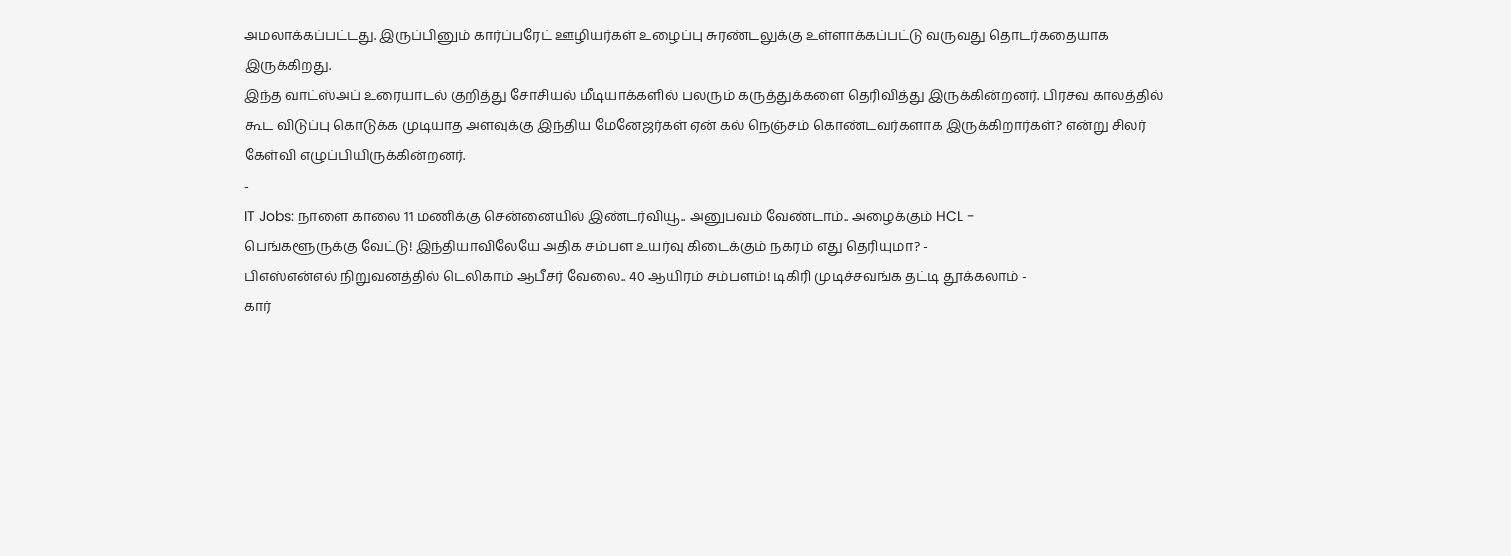அமலாக்கப்பட்டது. இருப்பினும் கார்ப்பரேட் ஊழியர்கள் உழைப்பு சுரண்டலுக்கு உள்ளாக்கப்பட்டு வருவது தொடர்கதையாக இருக்கிறது.
இந்த வாட்ஸ்அப் உரையாடல் குறித்து சோசியல் மீடியாக்களில் பலரும் கருத்துக்களை தெரிவித்து இருக்கின்றனர். பிரசவ காலத்தில் கூட விடுப்பு கொடுக்க முடியாத அளவுக்கு இந்திய மேனேஜர்கள் ஏன் கல் நெஞ்சம் கொண்டவர்களாக இருக்கிறார்கள்? என்று சிலர் கேள்வி எழுப்பியிருக்கின்றனர்.
-
IT Jobs: நாளை காலை 11 மணிக்கு சென்னையில் இண்டர்வியூ.. அனுபவம் வேண்டாம்.. அழைக்கும் HCL -
பெங்களூருக்கு வேட்டு! இந்தியாவிலேயே அதிக சம்பள உயர்வு கிடைக்கும் நகரம் எது தெரியுமா? -
பிஎஸ்என்எல் நிறுவனத்தில் டெலிகாம் ஆபீசர் வேலை.. 40 ஆயிரம் சம்பளம்! டிகிரி முடிச்சவங்க தட்டி தூக்கலாம் -
கார்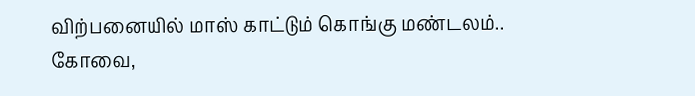விற்பனையில் மாஸ் காட்டும் கொங்கு மண்டலம்.. கோவை,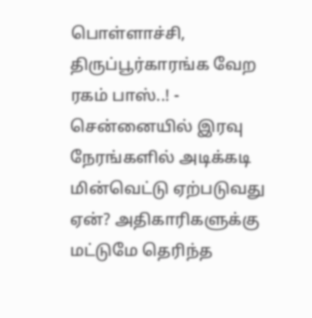பொள்ளாச்சி, திருப்பூர்காரங்க வேற ரகம் பாஸ்..! -
சென்னையில் இரவு நேரங்களில் அடிக்கடி மின்வெட்டு ஏற்படுவது ஏன்? அதிகாரிகளுக்கு மட்டுமே தெரிந்த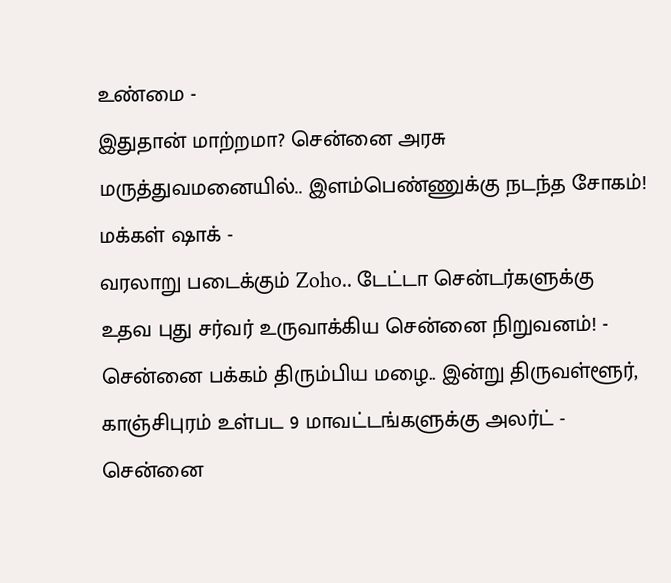உண்மை -
இதுதான் மாற்றமா? சென்னை அரசு மருத்துவமனையில்.. இளம்பெண்ணுக்கு நடந்த சோகம்! மக்கள் ஷாக் -
வரலாறு படைக்கும் Zoho.. டேட்டா சென்டர்களுக்கு உதவ புது சர்வர் உருவாக்கிய சென்னை நிறுவனம்! -
சென்னை பக்கம் திரும்பிய மழை.. இன்று திருவள்ளூர், காஞ்சிபுரம் உள்பட 9 மாவட்டங்களுக்கு அலர்ட் -
சென்னை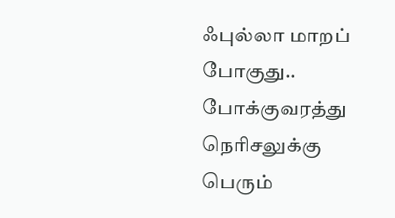ஃபுல்லா மாறப் போகுது.. போக்குவரத்து நெரிசலுக்கு பெரும்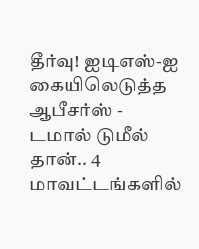தீர்வு! ஐடிஎஸ்-ஐ கையிலெடுத்த ஆபீசர்ஸ் -
டமால் டுமீல் தான்.. 4 மாவட்டங்களில்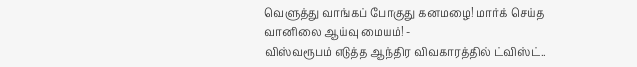வெளுத்து வாங்கப் போகுது கனமழை! மார்க் செய்த வானிலை ஆய்வு மையம்! -
விஸ்வரூபம் எடுத்த ஆந்திர விவகாரத்தில் ட்விஸ்ட்..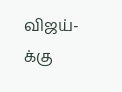விஜய்-க்கு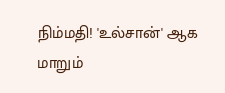நிம்மதி! 'உல்சான்' ஆக மாறும்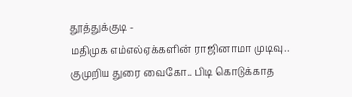தூத்துக்குடி -
மதிமுக எம்எல்ஏக்களின் ராஜினாமா முடிவு.. குமுறிய துரை வைகோ.. பிடி கொடுக்காத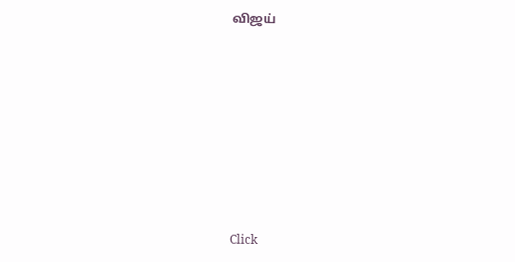விஜய்












Click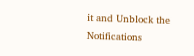it and Unblock the Notifications